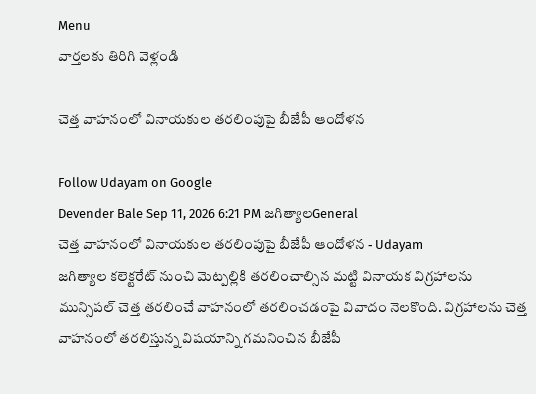Menu
వార్తలకు తిరిగి వెళ్లండి

చెత్త వాహనంలో వినాయకుల తరలింపుపై బీజేపీ ఆందోళన

Follow Udayam on Google
Devender Bale Sep 11, 2026 6:21 PM జగిత్యాలGeneral
చెత్త వాహనంలో వినాయకుల తరలింపుపై బీజేపీ ఆందోళన - Udayam
జగిత్యాల కలెక్టరేట్‌ నుంచి మెట్పల్లికి తరలించాల్సిన మట్టి వినాయక విగ్రహాలను మున్సిపల్‌ చెత్త తరలించే వాహనంలో తరలించడంపై వివాదం నెలకొంది. విగ్రహాలను చెత్త వాహనంలో తరలిస్తున్న విషయాన్ని గమనించిన బీజేపీ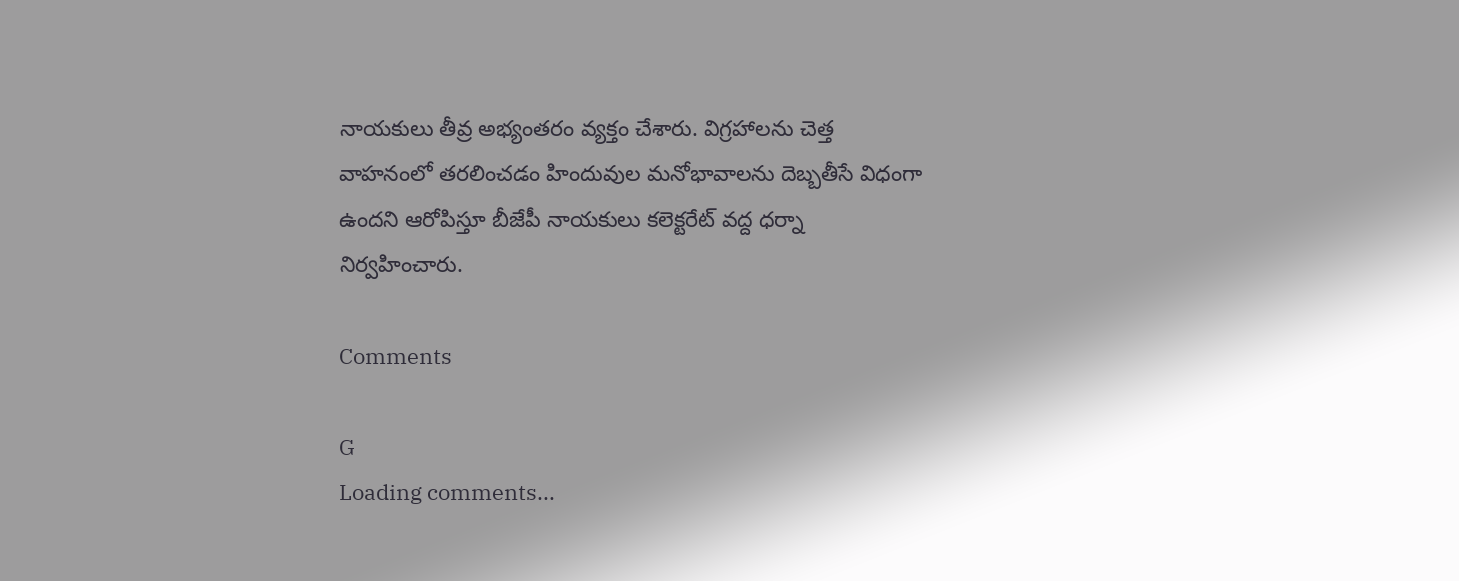నాయకులు తీవ్ర అభ్యంతరం వ్యక్తం చేశారు. విగ్రహాలను చెత్త వాహనంలో తరలించడం హిందువుల మనోభావాలను దెబ్బతీసే విధంగా ఉందని ఆరోపిస్తూ బీజేపీ నాయకులు కలెక్టరేట్‌ వద్ద ధర్నా నిర్వహించారు.

Comments

G
Loading comments...